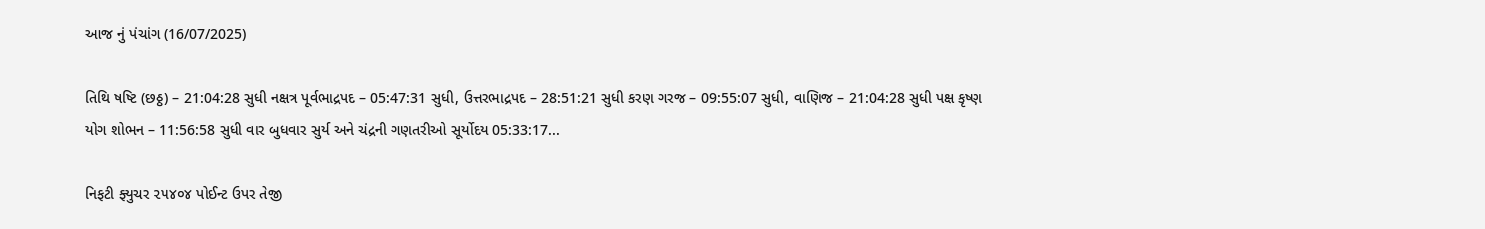આજ નું પંચાંગ (16/07/2025)

તિથિ ષષ્ટિ (છઠ્ઠ) – 21:04:28 સુધી નક્ષત્ર પૂર્વભાદ્રપદ – 05:47:31 સુધી, ઉત્તરભાદ્રપદ – 28:51:21 સુધી કરણ ગરજ – 09:55:07 સુધી, વાણિજ – 21:04:28 સુધી પક્ષ કૃષ્ણ યોગ શોભન – 11:56:58 સુધી વાર બુધવાર સુર્ય અને ચંદ્રની ગણતરીઓ સૂર્યોદય 05:33:17...

નિફટી ફ્યુચર ૨૫૪૦૪ પોઈન્ટ ઉપર તેજી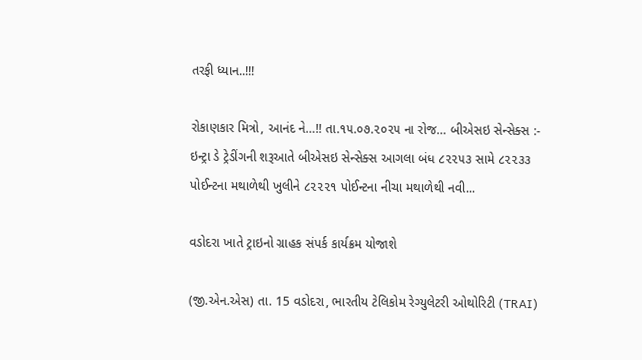તરફી ધ્યાન..!!!

રોકાણકાર મિત્રો, આનંદ ને…!! તા.૧૫.૦૭.૨૦૨૫ ના રોજ… બીએસઇ સેન્સેક્સ :- ઇન્ટ્રા ડે ટ્રેડીંગની શરૂઆતે બીએસઇ સેન્સેક્સ આગલા બંધ ૮૨૨૫૩ સામે ૮૨૨૩૩ પોઈન્ટના મથાળેથી ખુલીને ૮૨૨૨૧ પોઈન્ટના નીચા મથાળેથી નવી...

વડોદરા ખાતે ટ્રાઇનો ગ્રાહક સંપર્ક કાર્યક્રમ યોજાશે

(જી.એન.એસ) તા. 15 વડોદરા, ભારતીય ટેલિકોમ રેગ્યુલેટરી ઓથોરિટી (TRAI)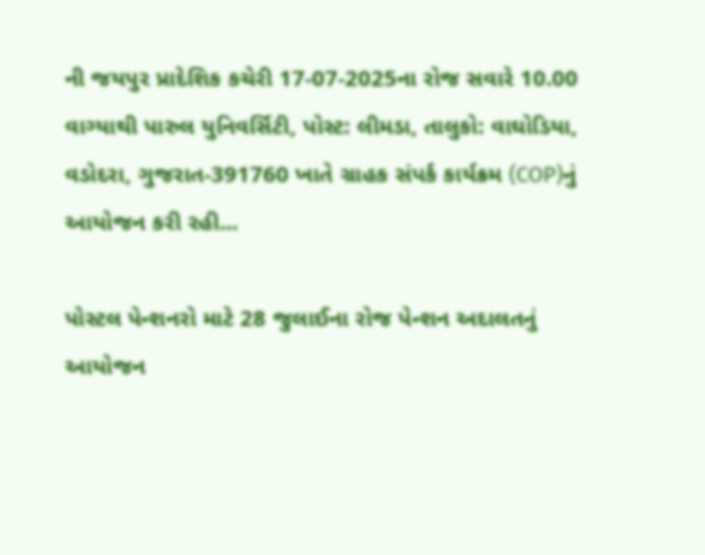ની જયપુર પ્રાદેશિક કચેરી 17-07-2025ના રોજ સવારે 10.00 વાગ્યાથી પારુલ યુનિવર્સિટી, પોસ્ટ: લીમડા, તાલુકો: વાઘોડિયા, વડોદરા, ગુજરાત-391760 ખાતે ગ્રાહક સંપર્ક કાર્યક્રમ (COP)નું આયોજન કરી રહી...

પોસ્ટલ પેન્શનરો માટે 28 જુલાઈના રોજ પેન્શન અદાલતનું આયોજન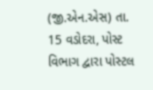(જી.એન.એસ) તા. 15 વડોદરા, પોસ્ટ વિભાગ દ્વારા પોસ્ટલ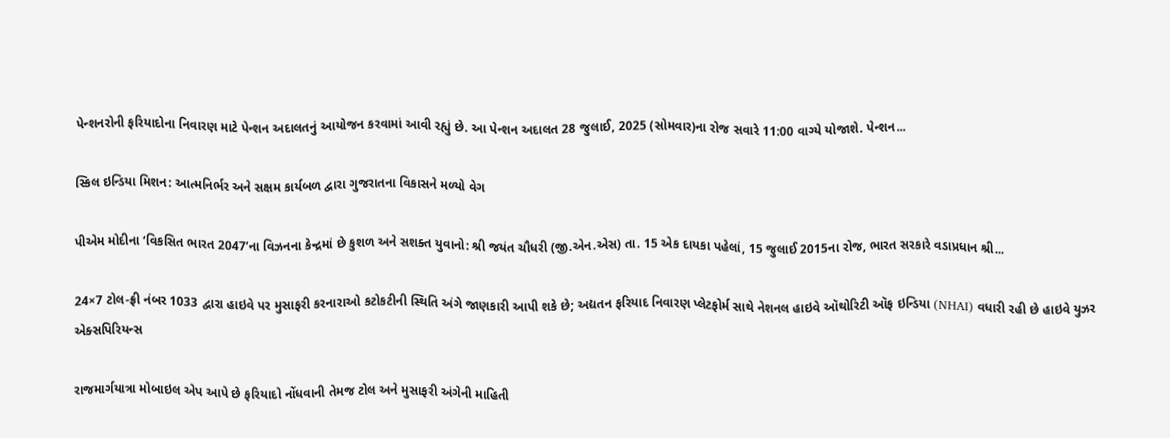પેન્શનરોની ફરિયાદોના નિવારણ માટે પેન્શન અદાલતનું આયોજન કરવામાં આવી રહ્યું છે. આ પેન્શન અદાલત 28 જુલાઈ, 2025 (સોમવાર)ના રોજ સવારે 11:00 વાગ્યે યોજાશે. પેન્શન...

સ્કિલ ઇન્ડિયા મિશન: આત્મનિર્ભર અને સક્ષમ કાર્યબળ દ્વારા ગુજરાતના વિકાસને મળ્યો વેગ

પીએમ મોદીના ‘વિકસિત ભારત 2047’ના વિઝનના કેન્દ્રમાં છે કુશળ અને સશક્ત યુવાનો: શ્રી જયંત ચૌધરી (જી.એન.એસ) તા. 15 એક દાયકા પહેલાં, 15 જુલાઈ 2015ના રોજ, ભારત સરકારે વડાપ્રધાન શ્રી...

24×7 ટોલ-ફ્રી નંબર 1033 દ્વારા હાઇવે પર મુસાફરી કરનારાઓ કટોકટીની સ્થિતિ અંગે જાણકારી આપી શકે છે; અદ્યતન ફરિયાદ નિવારણ પ્લેટફોર્મ સાથે નેશનલ હાઇવે ઑથોરિટી ઑફ ઇન્ડિયા (NHAI) વધારી રહી છે હાઇવે યુઝર એક્સપિરિયન્સ

રાજમાર્ગયાત્રા મોબાઇલ એપ આપે છે ફરિયાદો નોંધવાની તેમજ ટોલ અને મુસાફરી અંગેની માહિતી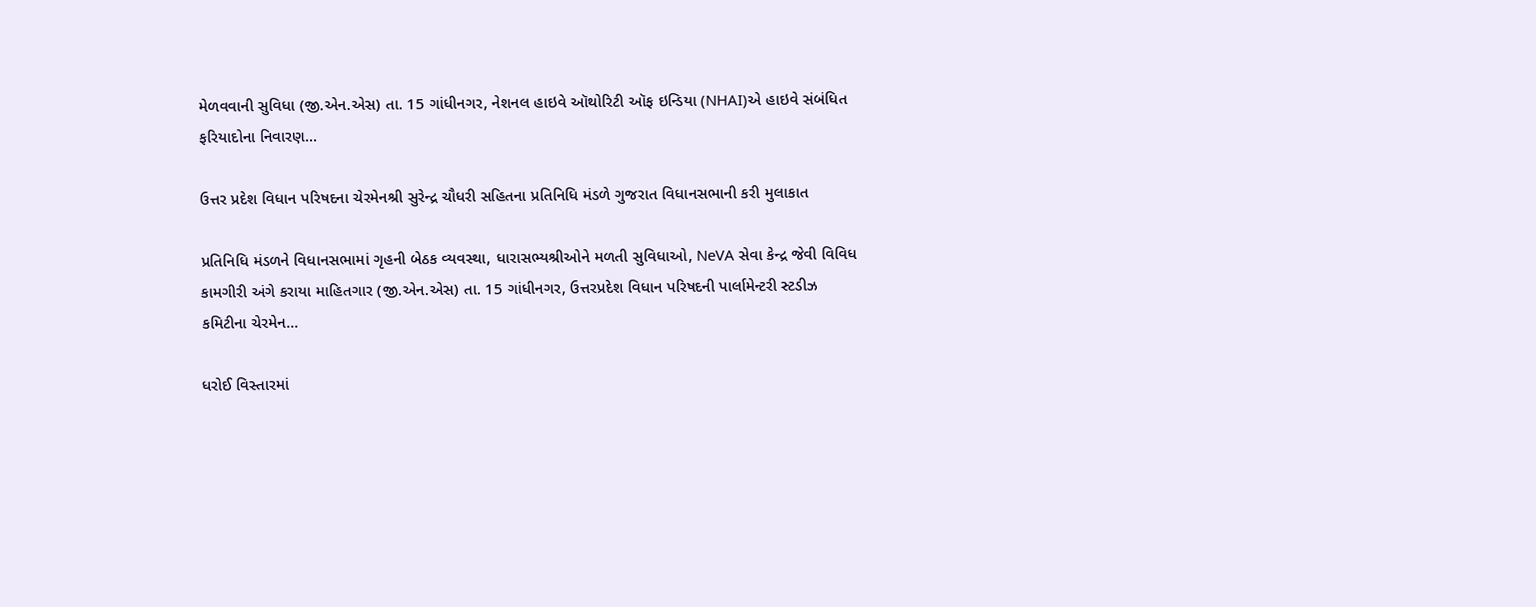મેળવવાની સુવિધા (જી.એન.એસ) તા. 15 ગાંધીનગર, નેશનલ હાઇવે ઑથોરિટી ઑફ ઇન્ડિયા (NHAI)એ હાઇવે સંબંધિત ફરિયાદોના નિવારણ...

ઉત્તર પ્રદેશ વિધાન પરિષદના ચેરમેનશ્રી સુરેન્દ્ર ચૌધરી સહિતના પ્રતિનિધિ મંડળે ગુજરાત વિધાનસભાની કરી મુલાકાત

પ્રતિનિધિ મંડળને વિધાનસભામાં ગૃહની બેઠક વ્યવસ્થા, ધારાસભ્યશ્રીઓને મળતી સુવિધાઓ, NeVA સેવા કેન્દ્ર જેવી વિવિધ કામગીરી અંગે કરાયા માહિતગાર (જી.એન.એસ) તા. 15 ગાંધીનગર, ઉત્તરપ્રદેશ વિધાન પરિષદની પાર્લામેન્ટરી સ્ટડીઝ કમિટીના ચેરમેન...

ધરોઈ વિસ્તારમાં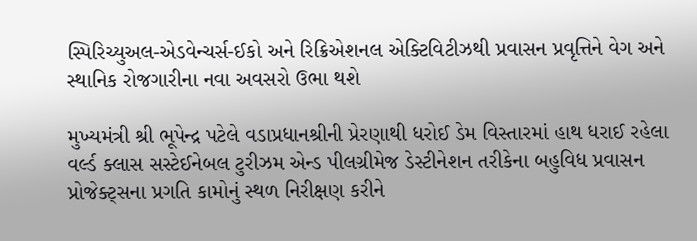સ્પિરિચ્યુઅલ-એડવેન્ચર્સ-ઈકો અને રિક્રિએશનલ એક્ટિવિટીઝથી પ્રવાસન પ્રવૃત્તિને વેગ અને સ્થાનિક રોજગારીના નવા અવસરો ઉભા થશે

મુખ્યમંત્રી શ્રી ભૂપેન્દ્ર પટેલે વડાપ્રધાનશ્રીની પ્રેરણાથી ધરોઈ ડેમ વિસ્તારમાં હાથ ધરાઈ રહેલા વર્લ્ડ ક્લાસ સસ્ટેઈનેબલ ટુરીઝમ એન્ડ પીલગ્રીમેજ ડેસ્ટીનેશન તરીકેના બહુવિધ પ્રવાસન પ્રોજેક્ટ્સના પ્રગતિ કામોનું સ્થળ નિરીક્ષણ કરીને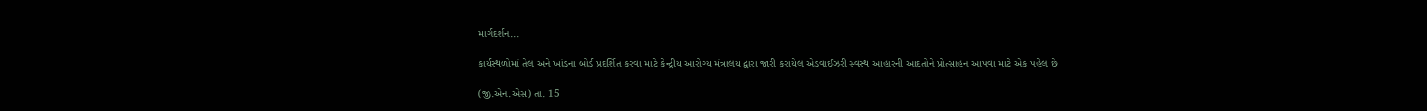માર્ગદર્શન...

કાર્યસ્થળોમાં તેલ અને ખાંડના બોર્ડ પ્રદર્શિત કરવા માટે કેન્દ્રીય આરોગ્ય મંત્રાલય દ્વારા જારી કરાયેલ એડવાઈઝરી સ્વસ્થ આહારની આદતોને પ્રોત્સાહન આપવા માટે એક પહેલ છે

(જી.એન.એસ) તા. 15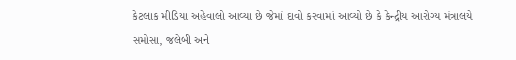કેટલાક મીડિયા અહેવાલો આવ્યા છે જેમાં દાવો કરવામાં આવ્યો છે કે કેન્દ્રીય આરોગ્ય મંત્રાલયે સમોસા, જલેબી અને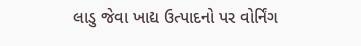લાડુ જેવા ખાદ્ય ઉત્પાદનો પર વોર્નિંગ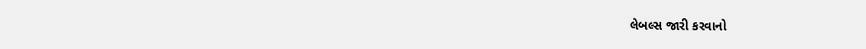લેબલ્સ જારી કરવાનો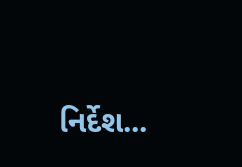નિર્દેશ...